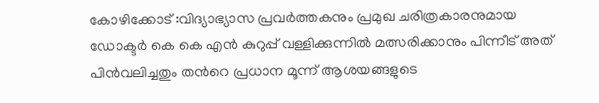കോഴിക്കോട് :വിദ്യാഭ്യാസ പ്രവർത്തകനും പ്രമുഖ ചരിത്രകാരനുമായ ഡോക്ടർ കെ കെ എൻ കുറുപ്പ് വള്ളിക്കുന്നിൽ മത്സരിക്കാനും പിന്നീട് അത് പിൻവലിച്ചതും തൻറെ പ്രധാന മൂന്ന് ആശയങ്ങളുടെ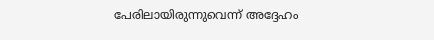പേരിലായിരുന്നുവെന്ന് അദ്ദേഹം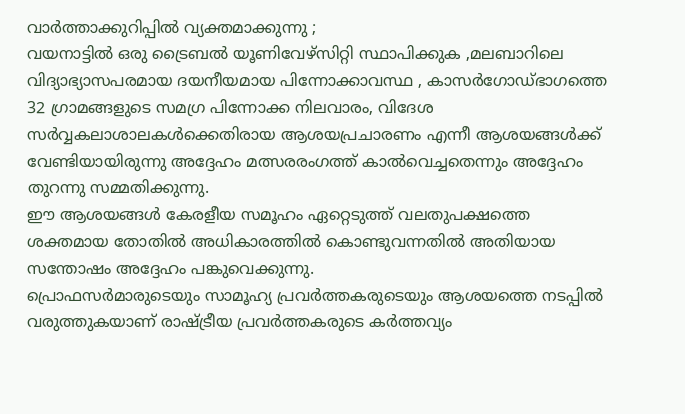വാർത്താക്കുറിപ്പിൽ വ്യക്തമാക്കുന്നു ;
വയനാട്ടിൽ ഒരു ട്രൈബൽ യൂണിവേഴ്സിറ്റി സ്ഥാപിക്കുക ,മലബാറിലെ വിദ്യാഭ്യാസപരമായ ദയനീയമായ പിന്നോക്കാവസ്ഥ , കാസർഗോഡ്ഭാഗത്തെ 32 ഗ്രാമങ്ങളുടെ സമഗ്ര പിന്നോക്ക നിലവാരം, വിദേശ സർവ്വകലാശാലകൾക്കെതിരായ ആശയപ്രചാരണം എന്നീ ആശയങ്ങൾക്ക് വേണ്ടിയായിരുന്നു അദ്ദേഹം മത്സരരംഗത്ത് കാൽവെച്ചതെന്നും അദ്ദേഹം തുറന്നു സമ്മതിക്കുന്നു.
ഈ ആശയങ്ങൾ കേരളീയ സമൂഹം ഏറ്റെടുത്ത് വലതുപക്ഷത്തെ ശക്തമായ തോതിൽ അധികാരത്തിൽ കൊണ്ടുവന്നതിൽ അതിയായ സന്തോഷം അദ്ദേഹം പങ്കുവെക്കുന്നു.
പ്രൊഫസർമാരുടെയും സാമൂഹ്യ പ്രവർത്തകരുടെയും ആശയത്തെ നടപ്പിൽ വരുത്തുകയാണ് രാഷ്ട്രീയ പ്രവർത്തകരുടെ കർത്തവ്യം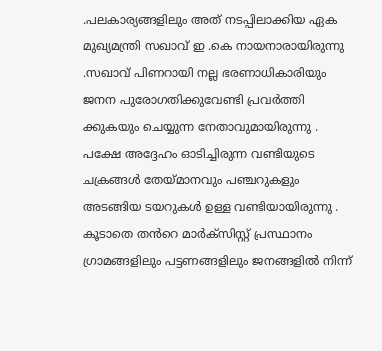.പലകാര്യങ്ങളിലും അത് നടപ്പിലാക്കിയ ഏക മുഖ്യമന്ത്രി സഖാവ് ഇ .കെ നായനാരായിരുന്നു .സഖാവ് പിണറായി നല്ല ഭരണാധികാരിയും ജനന പുരോഗതിക്കുവേണ്ടി പ്രവർത്തി ക്കുകയും ചെയ്യുന്ന നേതാവുമായിരുന്നു .
പക്ഷേ അദ്ദേഹം ഓടിച്ചിരുന്ന വണ്ടിയുടെ ചക്രങ്ങൾ തേയ്മാനവും പഞ്ചറുകളും അടങ്ങിയ ടയറുകൾ ഉള്ള വണ്ടിയായിരുന്നു .
കൂടാതെ തൻറെ മാർക്സിസ്റ്റ് പ്രസ്ഥാനം ഗ്രാമങ്ങളിലും പട്ടണങ്ങളിലും ജനങ്ങളിൽ നിന്ന്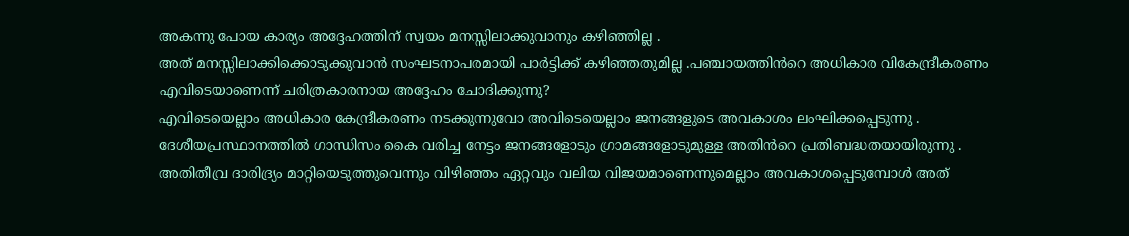അകന്നു പോയ കാര്യം അദ്ദേഹത്തിന് സ്വയം മനസ്സിലാക്കുവാനും കഴിഞ്ഞില്ല .
അത് മനസ്സിലാക്കിക്കൊടുക്കുവാൻ സംഘടനാപരമായി പാർട്ടിക്ക് കഴിഞ്ഞതുമില്ല .പഞ്ചായത്തിൻറെ അധികാര വികേന്ദ്രീകരണം എവിടെയാണെന്ന് ചരിത്രകാരനായ അദ്ദേഹം ചോദിക്കുന്നു?
എവിടെയെല്ലാം അധികാര കേന്ദ്രീകരണം നടക്കുന്നുവോ അവിടെയെല്ലാം ജനങ്ങളുടെ അവകാശം ലംഘിക്കപ്പെടുന്നു .
ദേശീയപ്രസ്ഥാനത്തിൽ ഗാന്ധിസം കൈ വരിച്ച നേട്ടം ജനങ്ങളോടും ഗ്രാമങ്ങളോടുമുള്ള അതിൻറെ പ്രതിബദ്ധതയായിരുന്നു .
അതിതീവ്ര ദാരിദ്ര്യം മാറ്റിയെടുത്തുവെന്നും വിഴിഞ്ഞം ഏറ്റവും വലിയ വിജയമാണെന്നുമെല്ലാം അവകാശപ്പെടുമ്പോൾ അത്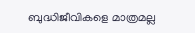ബുദ്ധിജീവികളെ മാത്രമല്ല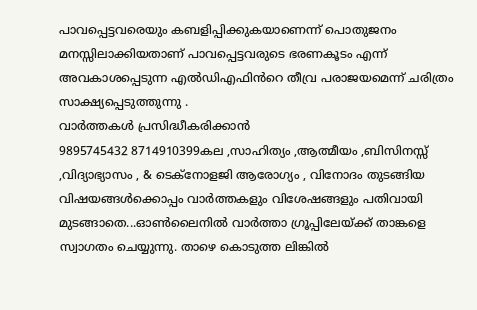പാവപ്പെട്ടവരെയും കബളിപ്പിക്കുകയാണെന്ന് പൊതുജനം മനസ്സിലാക്കിയതാണ് പാവപ്പെട്ടവരുടെ ഭരണകൂടം എന്ന് അവകാശപ്പെടുന്ന എൽഡിഎഫിൻറെ തീവ്ര പരാജയമെന്ന് ചരിത്രം സാക്ഷ്യപ്പെടുത്തുന്നു .
വാർത്തകൾ പ്രസിദ്ധീകരിക്കാൻ
9895745432 8714910399കല ,സാഹിത്യം ,ആത്മീയം ,ബിസിനസ്സ് ,വിദ്യാഭ്യാസം , & ടെക്നോളജി ആരോഗ്യം , വിനോദം തുടങ്ങിയ വിഷയങ്ങൾക്കൊപ്പം വാർത്തകളും വിശേഷങ്ങളും പതിവായി മുടങ്ങാതെ...ഓൺലൈനിൽ വാർത്താ ഗ്രൂപ്പിലേയ്ക്ക് താങ്കളെ സ്വാഗതം ചെയ്യുന്നു. താഴെ കൊടുത്ത ലിങ്കിൽ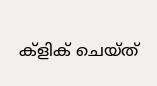ക്ളിക് ചെയ്ത്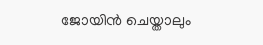ജോയിൻ ചെയ്താലും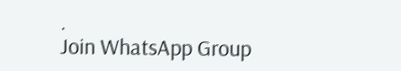.
Join WhatsApp Group